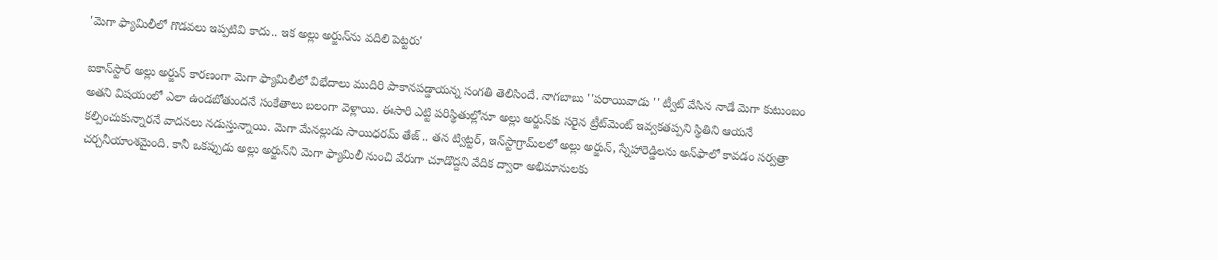'మెగా ఫ్యామిలీలో గొడవలు ఇప్పటివి కాదు.. ఇక అల్లు అర్జున్‌ను వదిలి పెట్టరు'

ఐకాన్‌స్టార్ అల్లు అర్జున్ కారణంగా మెగా ఫ్యామిలీలో విభేదాలు ముదిరి పాకానపడ్డాయన్న సంగతి తెలిసిందే. నాగబాబు ''పరాయివాడు '' ట్వీట్ వేసిన నాడే మెగా కుటుంబం అతని విషయంలో ఎలా ఉండబోతుందనే సంకేతాలు బలంగా వెళ్లాయి. ఈసారి ఎట్టి పరిస్థితుల్లోనూ అల్లు అర్జున్‌కు సరైన ట్రీట్‌మెంట్ ఇవ్వకతప్పని స్థితిని ఆయనే కల్పించుకున్నారనే వాదనలు నడుస్తున్నాయి. మెగా మేనల్లుడు సాయిధరమ్ తేజ్ .. తన ట్విట్టర్, ఇన్‌స్టాగ్రామ్‌లలో అల్లు అర్జున్, స్నేహారెడ్డిలను అన్‌ఫాలో కావడం సర్వత్రా చర్చనీయాంశమైంది. కానీ ఒకప్పుడు అల్లు అర్జున్‌ని మెగా ఫ్యామిలీ నుంచి వేరుగా చూడొద్దని వేదిక ద్వారా అభిమానులకు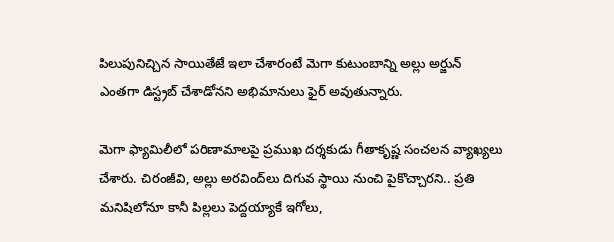పిలుపునిచ్చిన సాయితేజే ఇలా చేశారంటే మెగా కుటుంబాన్ని అల్లు అర్జున్ ఎంతగా డిస్ట్రబ్ చేశాడోనని అభిమానులు ఫైర్ అవుతున్నారు.

మెగా ఫ్యామిలీలో పరిణామాలపై ప్రముఖ దర్శకుడు గీతాకృష్ణ సంచలన వ్యాఖ్యలు చేశారు. చిరంజీవి, అల్లు అరవింద్‌లు దిగువ స్థాయి నుంచి పైకొచ్చారని.. ప్రతి మనిషిలోనూ కానీ పిల్లలు పెద్దయ్యాకే ఇగోలు,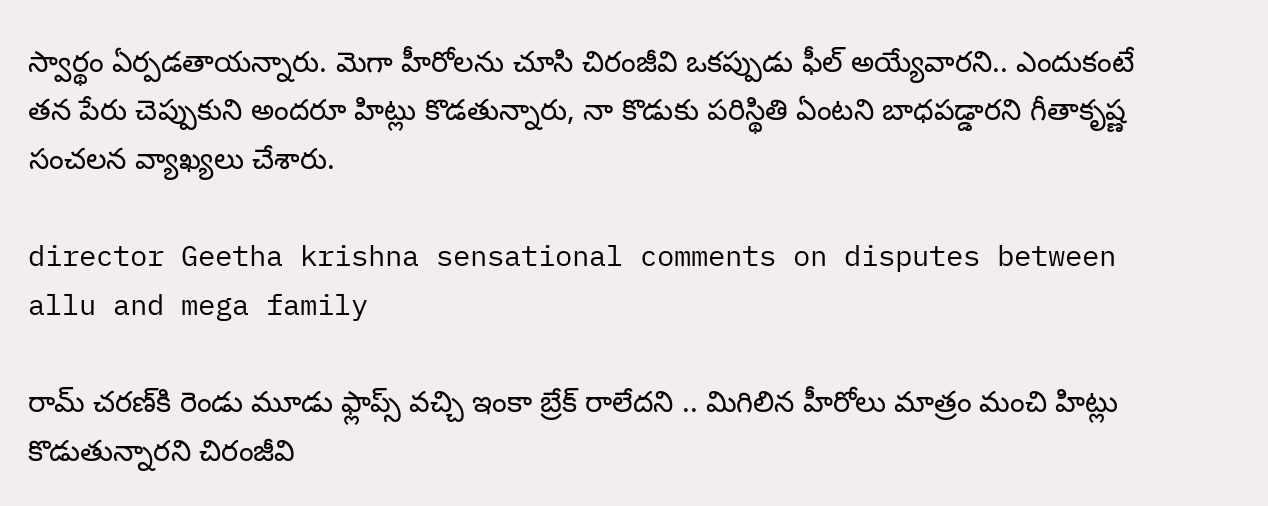స్వార్థం ఏర్పడతాయన్నారు. మెగా హీరోలను చూసి చిరంజీవి ఒకప్పుడు ఫీల్ అయ్యేవారని.. ఎందుకంటే తన పేరు చెప్పుకుని అందరూ హిట్లు కొడతున్నారు, నా కొడుకు పరిస్థితి ఏంటని బాధపడ్డారని గీతాకృష్ణ సంచలన వ్యాఖ్యలు చేశారు.

director Geetha krishna sensational comments on disputes between allu and mega family

రామ్ చరణ్‌కి రెండు మూడు ఫ్లాప్స్ వచ్చి ఇంకా బ్రేక్ రాలేదని .. మిగిలిన హీరోలు మాత్రం మంచి హిట్లు కొడుతున్నారని చిరంజీవి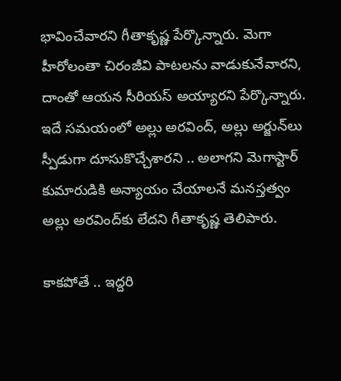భావించేవారని గీతాకృష్ణ పేర్కొన్నారు. మెగా హీరోలంతా చిరంజీవి పాటలను వాడుకునేవారని, దాంతో ఆయన సీరియస్ అయ్యారని పేర్కొన్నారు. ఇదే సమయంలో అల్లు అరవింద్, అల్లు అర్జున్‌లు స్పీడుగా దూసుకొచ్చేశారని .. అలాగని మెగాస్టార్ కుమారుడికి అన్యాయం చేయాలనే మనస్తత్వం అల్లు అరవింద్‌కు లేదని గీతాకృష్ణ తెలిపారు.

కాకపోతే .. ఇద్దరి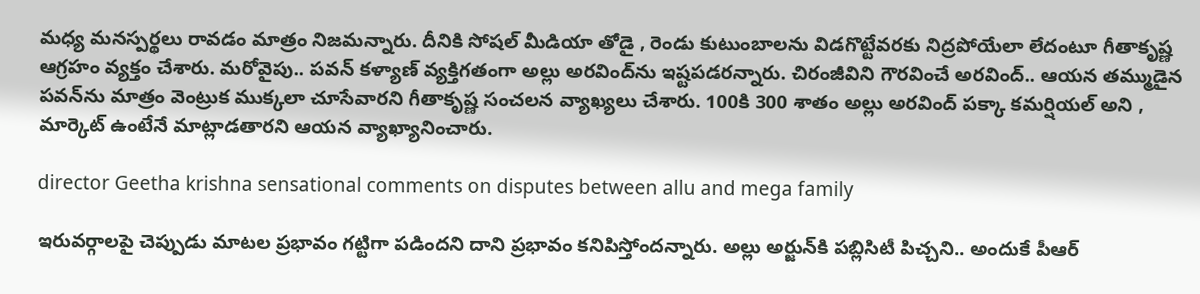మధ్య మనస్పర్థలు రావడం మాత్రం నిజమన్నారు. దీనికి సోషల్ మీడియా తోడై , రెండు కుటుంబాలను విడగొట్టేవరకు నిద్రపోయేలా లేదంటూ గీతాకృష్ణ ఆగ్రహం వ్యక్తం చేశారు. మరోవైపు.. పవన్ కళ్యాణ్ వ్యక్తిగతంగా అల్లు అరవింద్‌ను ఇష్టపడరన్నారు. చిరంజీవిని గౌరవించే అరవింద్.. ఆయన తమ్ముడైన పవన్‌ను మాత్రం వెంట్రుక ముక్కలా చూసేవారని గీతాకృష్ణ సంచలన వ్యాఖ్యలు చేశారు. 100కి 300 శాతం అల్లు అరవింద్ పక్కా కమర్షియల్ అని , మార్కెట్ ఉంటేనే మాట్లాడతారని ఆయన వ్యాఖ్యానించారు.

director Geetha krishna sensational comments on disputes between allu and mega family

ఇరువర్గాలపై చెప్పుడు మాటల ప్రభావం గట్టిగా పడిందని దాని ప్రభావం కనిపిస్తోందన్నారు. అల్లు అర్జున్‌కి పబ్లిసిటీ పిచ్చని.. అందుకే పీఆర్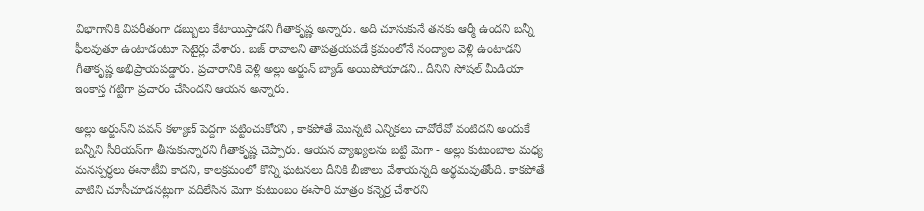విభాగానికి విపరీతంగా డబ్బులు కేటాయిస్తాడని గీతాకృష్ణ అన్నారు. అది చూసుకునే తనకు ఆర్మీ ఉందని బన్నీ ఫీలవుతూ ఉంటాడంటూ సెటైర్లు వేశారు. బజ్ రావాలని తాపత్రయపడే క్రమంలోనే నంద్యాల వెళ్లి ఉంటాడని గీతాకృష్ణ అభిప్రాయపడ్డారు. ప్రచారానికి వెళ్లి అల్లు అర్జున్ బ్యాడ్ అయిపోయాడని.. దీనిని సోషల్ మీడియా ఇంకాస్త గట్టిగా ప్రచారం చేసిందని ఆయన అన్నారు.

అల్లు అర్జున్‌ని పవన్ కళ్యాణ్ పెద్దగా పట్టించుకోరని , కాకపోతే మొన్నటి ఎన్నికలు చావోరేవో వంటిదని అందుకే బన్నీని సీరియస్‌గా తీసుకున్నారని గీతాకృష్ణ చెప్పారు. ఆయన వ్యాఖ్యలను బట్టి మెగా - అల్లు కుటుంబాల మధ్య మనస్పర్ధలు ఈనాటీవి కాదని, కాలక్రమంలో కొన్ని ఘటనలు దీనికి బీజాలు వేశాయన్నది అర్థమవుతోంది. కాకపోతే వాటిని చూసీచూడనట్లుగా వదిలేసిన మెగా కుటుంబం ఈసారి మాత్రం కన్నెర్ర చేశారని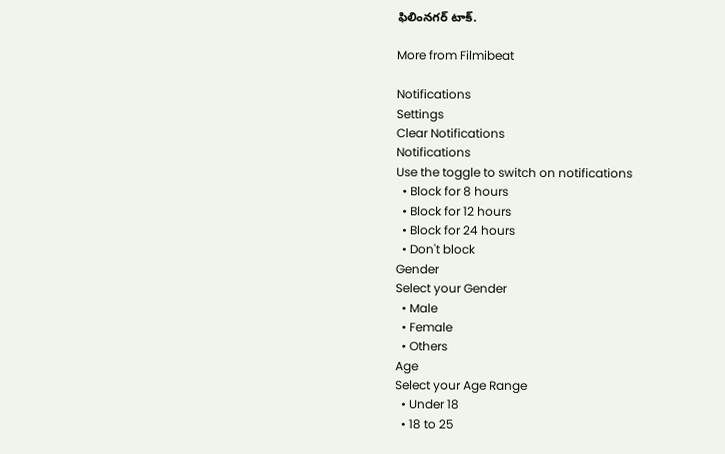ఫిలింనగర్ టాక్.

More from Filmibeat

Notifications
Settings
Clear Notifications
Notifications
Use the toggle to switch on notifications
  • Block for 8 hours
  • Block for 12 hours
  • Block for 24 hours
  • Don't block
Gender
Select your Gender
  • Male
  • Female
  • Others
Age
Select your Age Range
  • Under 18
  • 18 to 25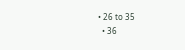• 26 to 35
  • 36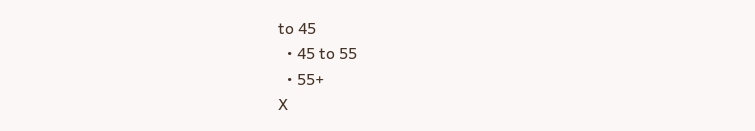to 45
  • 45 to 55
  • 55+
X